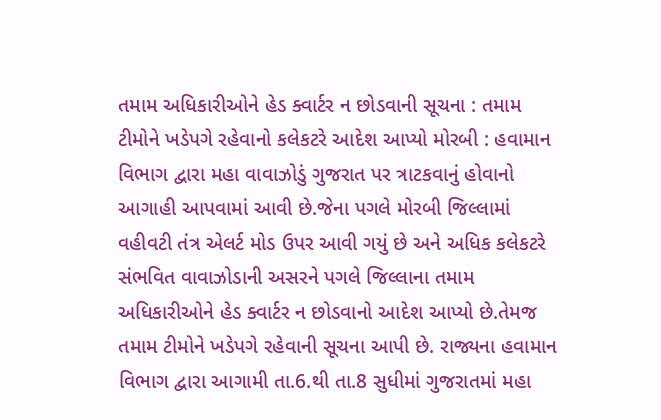તમામ અધિકારીઓને હેડ ક્વાર્ટર ન છોડવાની સૂચના : તમામ ટીમોને ખડેપગે રહેવાનો કલેકટરે આદેશ આપ્યો મોરબી : હવામાન વિભાગ દ્વારા મહા વાવાઝોડું ગુજરાત પર ત્રાટકવાનું હોવાનો આગાહી આપવામાં આવી છે.જેના પગલે મોરબી જિલ્લામાં વહીવટી તંત્ર એલર્ટ મોડ ઉપર આવી ગયું છે અને અધિક કલેકટરે સંભવિત વાવાઝોડાની અસરને પગલે જિલ્લાના તમામ અધિકારીઓને હેડ ક્વાર્ટર ન છોડવાનો આદેશ આપ્યો છે.તેમજ તમામ ટીમોને ખડેપગે રહેવાની સૂચના આપી છે. રાજ્યના હવામાન વિભાગ દ્વારા આગામી તા.6.થી તા.8 સુધીમાં ગુજરાતમાં મહા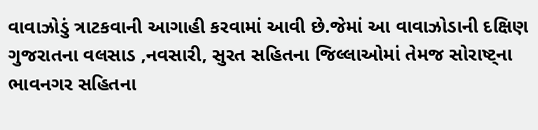વાવાઝોડું ત્રાટકવાની આગાહી કરવામાં આવી છે.જેમાં આ વાવાઝોડાની દક્ષિણ ગુજરાતના વલસાડ ,નવસારી, સુરત સહિતના જિલ્લાઓમાં તેમજ સોરાષ્ટ્ના ભાવનગર સહિતના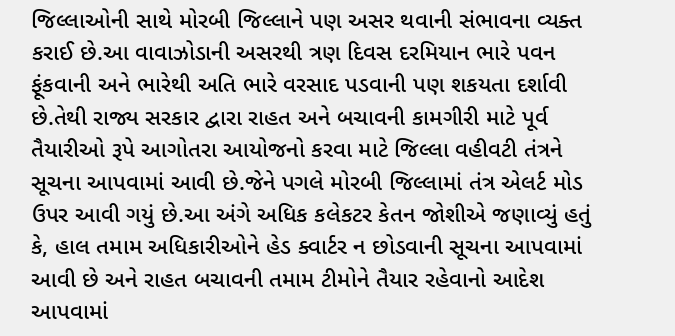જિલ્લાઓની સાથે મોરબી જિલ્લાને પણ અસર થવાની સંભાવના વ્યક્ત કરાઈ છે.આ વાવાઝોડાની અસરથી ત્રણ દિવસ દરમિયાન ભારે પવન ફૂંકવાની અને ભારેથી અતિ ભારે વરસાદ પડવાની પણ શકયતા દર્શાવી છે.તેથી રાજ્ય સરકાર દ્વારા રાહત અને બચાવની કામગીરી માટે પૂર્વ તૈયારીઓ રૂપે આગોતરા આયોજનો કરવા માટે જિલ્લા વહીવટી તંત્રને સૂચના આપવામાં આવી છે.જેને પગલે મોરબી જિલ્લામાં તંત્ર એલર્ટ મોડ ઉપર આવી ગયું છે.આ અંગે અધિક કલેકટર કેતન જોશીએ જણાવ્યું હતું કે, હાલ તમામ અધિકારીઓને હેડ ક્વાર્ટર ન છોડવાની સૂચના આપવામાં આવી છે અને રાહત બચાવની તમામ ટીમોને તૈયાર રહેવાનો આદેશ આપવામાં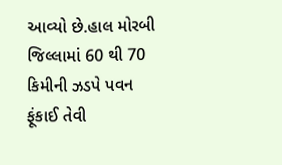આવ્યો છે.હાલ મોરબી જિલ્લામાં 60 થી 70 કિમીની ઝડપે પવન ફૂંકાઈ તેવી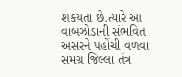શકયતા છે.ત્યારે આ વાબઝોડાની સંભવિત અસરને પહોંચી વળવા સમગ્ર જિલ્લા તંત્ર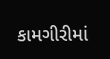કામગીરીમાં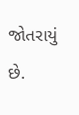જોતરાયું છે.